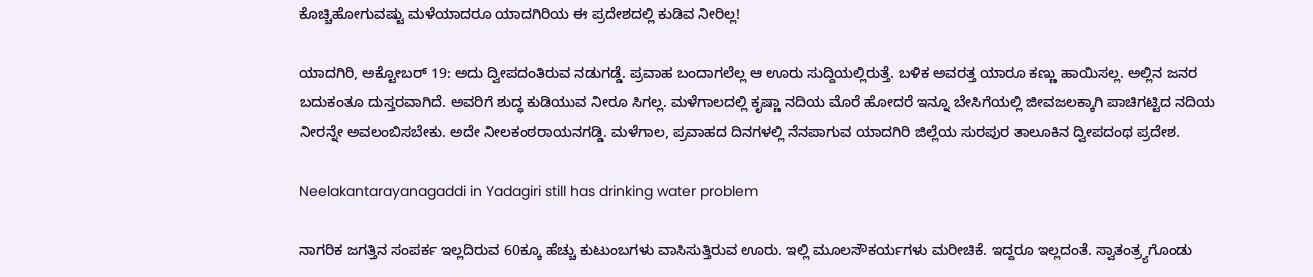ಕೊಚ್ಚಿಹೋಗುವಷ್ಟು ಮಳೆಯಾದರೂ ಯಾದಗಿರಿಯ ಈ ಪ್ರದೇಶದಲ್ಲಿ ಕುಡಿವ ನೀರಿಲ್ಲ!

ಯಾದಗಿರಿ, ಅಕ್ಟೋಬರ್ 19: ಅದು ದ್ವೀಪದಂತಿರುವ ನಡುಗಡ್ಡೆ. ಪ್ರವಾಹ ಬಂದಾಗಲೆಲ್ಲ ಆ ಊರು ಸುದ್ದಿಯಲ್ಲಿರುತ್ತೆ. ಬಳಿಕ ಅವರತ್ತ ಯಾರೂ ಕಣ್ಣು ಹಾಯಿಸಲ್ಲ. ಅಲ್ಲಿನ ಜನರ ಬದುಕಂತೂ ದುಸ್ತರವಾಗಿದೆ. ಅವರಿಗೆ ಶುದ್ಧ ಕುಡಿಯುವ ನೀರೂ ಸಿಗಲ್ಲ. ಮಳೆಗಾಲದಲ್ಲಿ ಕೃಷ್ಣಾ ನದಿಯ ಮೊರೆ ಹೋದರೆ ಇನ್ನೂ ಬೇಸಿಗೆಯಲ್ಲಿ ಜೀವಜಲಕ್ಕಾಗಿ ಪಾಚಿಗಟ್ಟಿದ ನದಿಯ ನೀರನ್ನೇ ಅವಲಂಬಿಸಬೇಕು. ಅದೇ ನೀಲಕಂಠರಾಯನಗಡ್ಡಿ. ಮಳೆಗಾಲ, ಪ್ರವಾಹದ ದಿನಗಳಲ್ಲಿ ನೆನಪಾಗುವ ಯಾದಗಿರಿ ಜಿಲ್ಲೆಯ ಸುರಪುರ ತಾಲೂಕಿನ ದ್ವೀಪದಂಥ ಪ್ರದೇಶ.

Neelakantarayanagaddi in Yadagiri still has drinking water problem

ನಾಗರಿಕ ಜಗತ್ತಿನ ಸಂಪರ್ಕ ಇಲ್ಲದಿರುವ 60ಕ್ಕೂ ಹೆಚ್ಚು ಕುಟುಂಬಗಳು ವಾಸಿಸುತ್ತಿರುವ ಊರು. ಇಲ್ಲಿ ಮೂಲಸೌಕರ್ಯಗಳು ಮರೀಚಿಕೆ. ಇದ್ದರೂ ಇಲ್ಲದಂತೆ. ಸ್ವಾತಂತ್ರ್ಯಗೊಂಡು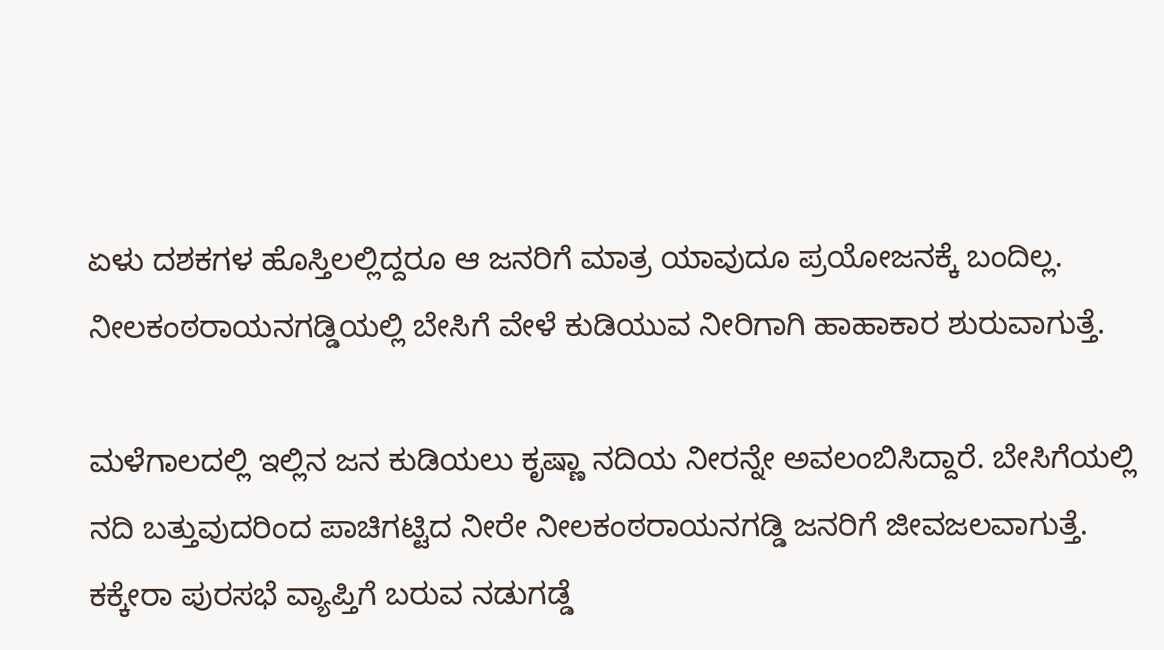ಏಳು ದಶಕಗಳ ಹೊಸ್ತಿಲಲ್ಲಿದ್ದರೂ ಆ ಜನರಿಗೆ ಮಾತ್ರ ಯಾವುದೂ ಪ್ರಯೋಜನಕ್ಕೆ ಬಂದಿಲ್ಲ. ನೀಲಕಂಠರಾಯನಗಡ್ಡಿಯಲ್ಲಿ ಬೇಸಿಗೆ ವೇಳೆ ಕುಡಿಯುವ ನೀರಿಗಾಗಿ ಹಾಹಾಕಾರ ಶುರುವಾಗುತ್ತೆ.

ಮಳೆಗಾಲದಲ್ಲಿ ಇಲ್ಲಿನ ಜನ ಕುಡಿಯಲು ಕೃಷ್ಣಾ ನದಿಯ ನೀರನ್ನೇ ಅವಲಂಬಿಸಿದ್ದಾರೆ. ಬೇಸಿಗೆಯಲ್ಲಿ ನದಿ ಬತ್ತುವುದರಿಂದ ಪಾಚಿಗಟ್ಟಿದ ನೀರೇ ನೀಲಕಂಠರಾಯನಗಡ್ಡಿ ಜನರಿಗೆ ಜೀವಜಲವಾಗುತ್ತೆ. ಕಕ್ಕೇರಾ ಪುರಸಭೆ ವ್ಯಾಪ್ತಿಗೆ ಬರುವ ನಡುಗಡ್ಡೆ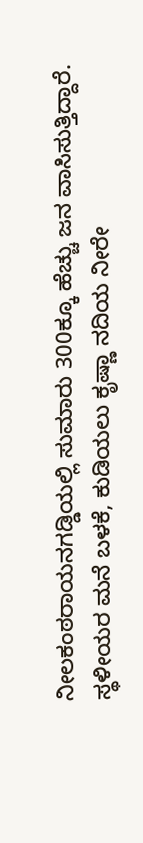ನೀಲಕಂಠರಾಯನಗಡ್ಡಿಯಲ್ಲಿ ಸುಮಾರು 300ಕ್ಕೂ ಹೆಚ್ಚು ಜನ ವಾಸಿಸುತ್ತಿದ್ದಾರೆ. ಸ್ಥಳೀಯರ ಮನೆ ಬಳಕೆ, ಕುಡಿಯಲು ಕೃಷ್ಣಾ ನದಿಯ ನೀರೇ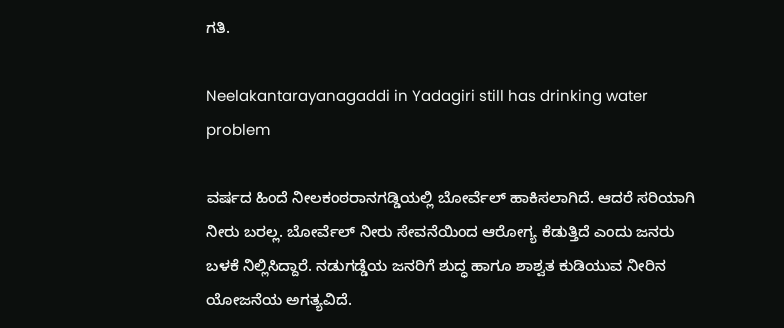ಗತಿ.

Neelakantarayanagaddi in Yadagiri still has drinking water problem

ವರ್ಷದ ಹಿಂದೆ ನೀಲಕಂಠರಾನಗಡ್ಡಿಯಲ್ಲಿ ಬೋರ್ವೆಲ್ ಹಾಕಿಸಲಾಗಿದೆ. ಆದರೆ ಸರಿಯಾಗಿ ನೀರು ಬರಲ್ಲ. ಬೋರ್ವೆಲ್ ನೀರು ಸೇವನೆಯಿಂದ ಆರೋಗ್ಯ ಕೆಡುತ್ತಿದೆ ಎಂದು ಜನರು ಬಳಕೆ ನಿಲ್ಲಿಸಿದ್ದಾರೆ. ನಡುಗಡ್ಡೆಯ ಜನರಿಗೆ ಶುದ್ಧ ಹಾಗೂ ಶಾಶ್ವತ ಕುಡಿಯುವ ನೀರಿನ ಯೋಜನೆಯ ಅಗತ್ಯವಿದೆ.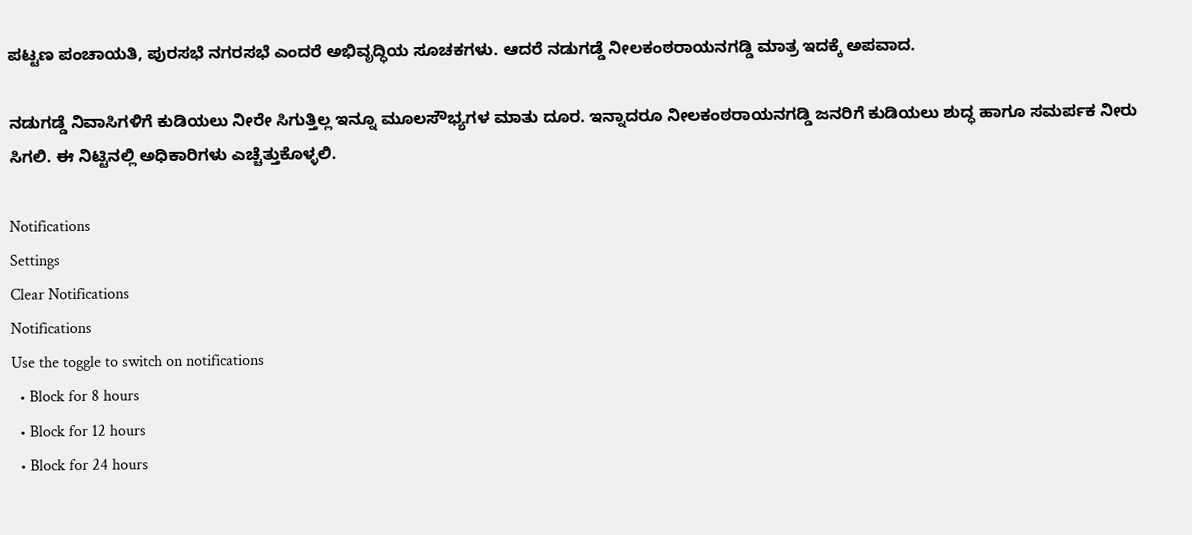ಪಟ್ಟಣ ಪಂಚಾಯತಿ, ಪುರಸಭೆ ನಗರಸಭೆ ಎಂದರೆ ಅಭಿವೃದ್ಧಿಯ ಸೂಚಕಗಳು. ಆದರೆ ನಡುಗಡ್ಡೆ ನೀಲಕಂಠರಾಯನಗಡ್ಡಿ ಮಾತ್ರ ಇದಕ್ಕೆ ಅಪವಾದ.

ನಡುಗಡ್ಡೆ ನಿವಾಸಿಗಳಿಗೆ ಕುಡಿಯಲು ನೀರೇ ಸಿಗುತ್ತಿಲ್ಲ ಇನ್ನೂ ಮೂಲಸೌಭ್ಯಗಳ ಮಾತು ದೂರ. ಇನ್ನಾದರೂ ನೀಲಕಂಠರಾಯನಗಡ್ಡಿ ಜನರಿಗೆ ಕುಡಿಯಲು ಶುದ್ಧ ಹಾಗೂ ಸಮರ್ಪಕ ನೀರು ಸಿಗಲಿ. ಈ ನಿಟ್ಟಿನಲ್ಲಿ ಅಧಿಕಾರಿಗಳು ಎಚ್ಚೆತ್ತುಕೊಳ್ಳಲಿ.

Notifications
Settings
Clear Notifications
Notifications
Use the toggle to switch on notifications
  • Block for 8 hours
  • Block for 12 hours
  • Block for 24 hours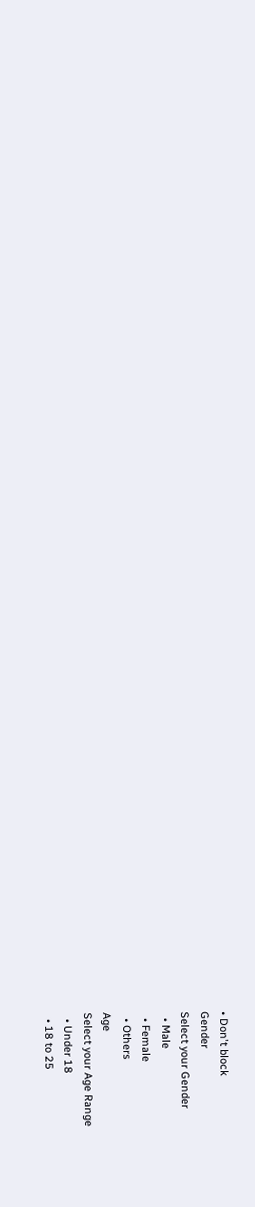• Don't block
Gender
Select your Gender
  • Male
  • Female
  • Others
Age
Select your Age Range
  • Under 18
  • 18 to 25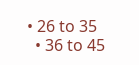• 26 to 35
  • 36 to 45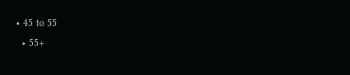• 45 to 55
  • 55+